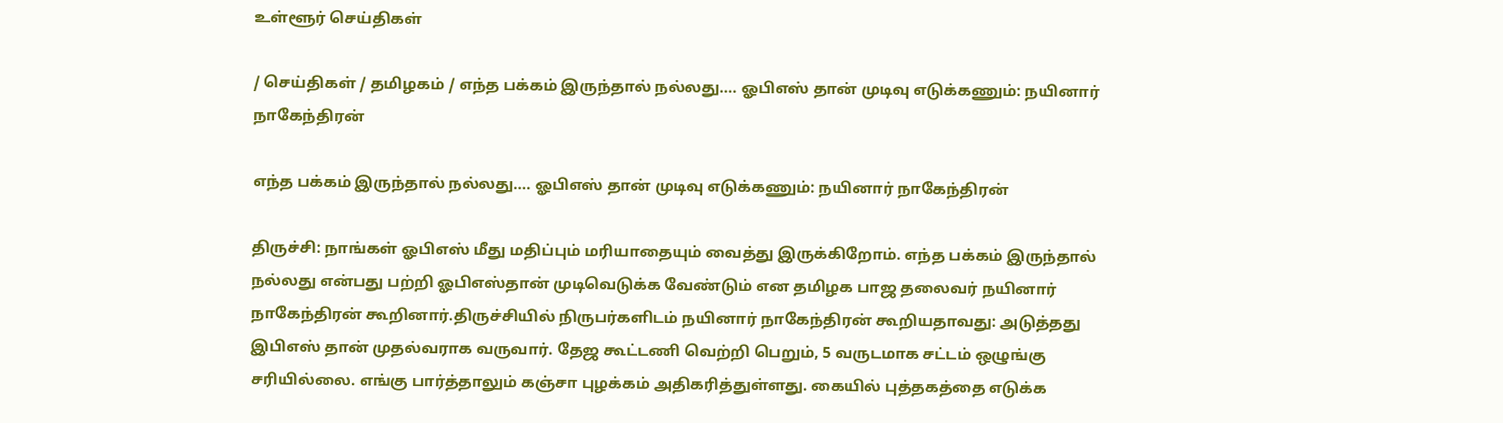உள்ளூர் செய்திகள்

/ செய்திகள் / தமிழகம் / எந்த பக்கம் இருந்தால் நல்லது…. ஓபிஎஸ் தான் முடிவு எடுக்கணும்: நயினார் நாகேந்திரன்

எந்த பக்கம் இருந்தால் நல்லது…. ஓபிஎஸ் தான் முடிவு எடுக்கணும்: நயினார் நாகேந்திரன்

திருச்சி: நாங்கள் ஓபிஎஸ் மீது மதிப்பும் மரியாதையும் வைத்து இருக்கிறோம். எந்த பக்கம் இருந்தால் நல்லது என்பது பற்றி ஓபிஎஸ்தான் முடிவெடுக்க வேண்டும் என தமிழக பாஜ தலைவர் நயினார் நாகேந்திரன் கூறினார்.திருச்சியில் நிருபர்களிடம் நயினார் நாகேந்திரன் கூறியதாவது: அடுத்தது இபிஎஸ் தான் முதல்வராக வருவார். தேஜ கூட்டணி வெற்றி பெறும், 5 வருடமாக சட்டம் ஒழுங்கு சரியில்லை. எங்கு பார்த்தாலும் கஞ்சா புழக்கம் அதிகரித்துள்ளது. கையில் புத்தகத்தை எடுக்க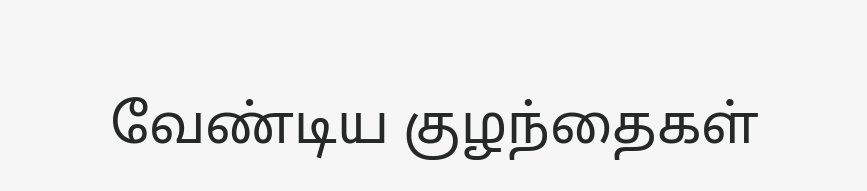வேண்டிய குழந்தைகள்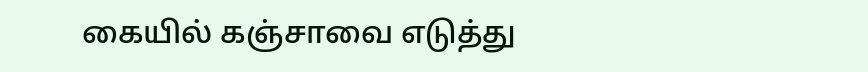கையில் கஞ்சாவை எடுத்து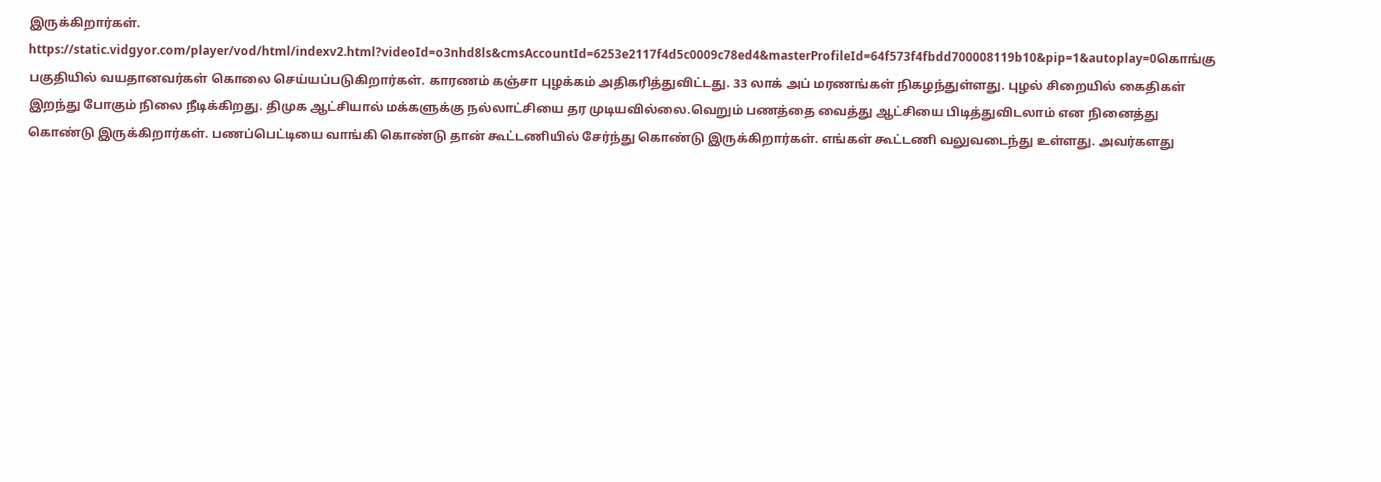இருக்கிறார்கள். https://static.vidgyor.com/player/vod/html/indexv2.html?videoId=o3nhd8ls&cmsAccountId=6253e2117f4d5c0009c78ed4&masterProfileId=64f573f4fbdd700008119b10&pip=1&autoplay=0கொங்கு பகுதியில் வயதானவர்கள் கொலை செய்யப்படுகிறார்கள். காரணம் கஞ்சா புழக்கம் அதிகரித்துவிட்டது. 33 லாக் அப் மரணங்கள் நிகழந்துள்ளது. புழல் சிறையில் கைதிகள் இறந்து போகும் நிலை நீடிக்கிறது. திமுக ஆட்சியால் மக்களுக்கு நல்லாட்சியை தர முடியவில்லை.வெறும் பணத்தை வைத்து ஆட்சியை பிடித்துவிடலாம் என நினைத்து கொண்டு இருக்கிறார்கள். பணப்பெட்டியை வாங்கி கொண்டு தான் கூட்டணியில் சேர்ந்து கொண்டு இருக்கிறார்கள். எங்கள் கூட்டணி வலுவடைந்து உள்ளது. அவர்களது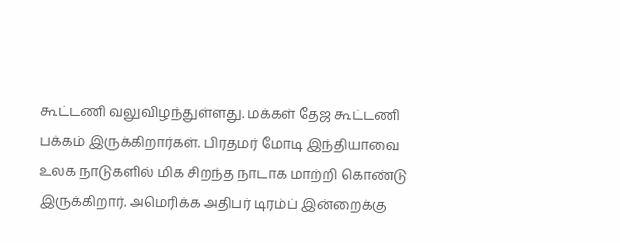கூட்டணி வலுவிழந்துள்ளது. மக்கள் தேஜ கூட்டணி பக்கம் இருக்கிறார்கள். பிரதமர் மோடி இந்தியாவை உலக நாடுகளில் மிக சிறந்த நாடாக மாற்றி கொண்டு இருக்கிறார். அமெரிக்க அதிபர் டிரம்ப் இன்றைக்கு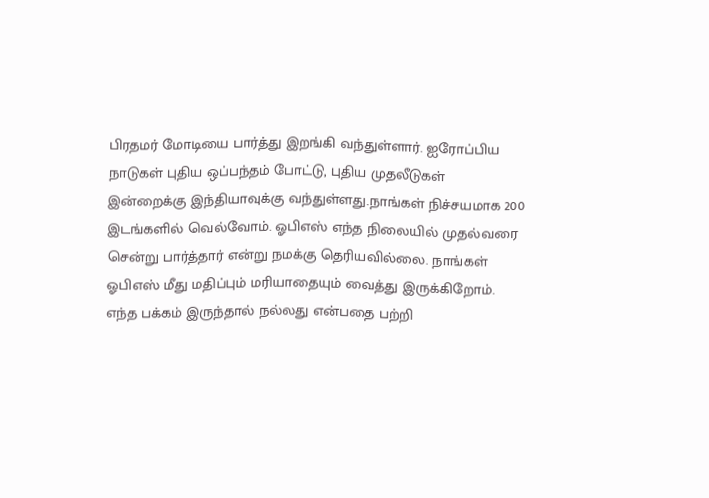பிரதமர் மோடியை பார்த்து இறங்கி வந்துள்ளார். ஐரோப்பிய நாடுகள் புதிய ஒப்பந்தம் போட்டு, புதிய முதலீடுகள் இன்றைக்கு இந்தியாவுக்கு வந்துள்ளது.நாங்கள் நிச்சயமாக 200 இடங்களில் வெல்வோம். ஓபிஎஸ் எந்த நிலையில் முதல்வரை சென்று பார்த்தார் என்று நமக்கு தெரியவில்லை. நாங்கள் ஓபிஎஸ் மீது மதிப்பும் மரியாதையும் வைத்து இருக்கிறோம். எந்த பக்கம் இருந்தால் நல்லது என்பதை பற்றி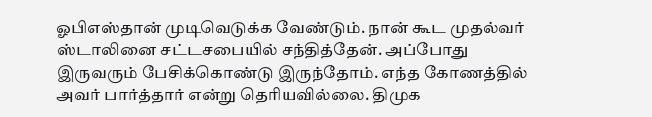ஓபிஎஸ்தான் முடிவெடுக்க வேண்டும். நான் கூட முதல்வர் ஸ்டாலினை சட்டசபையில் சந்தித்தேன். அப்போது இருவரும் பேசிக்கொண்டு இருந்தோம். எந்த கோணத்தில் அவர் பார்த்தார் என்று தெரியவில்லை. திமுக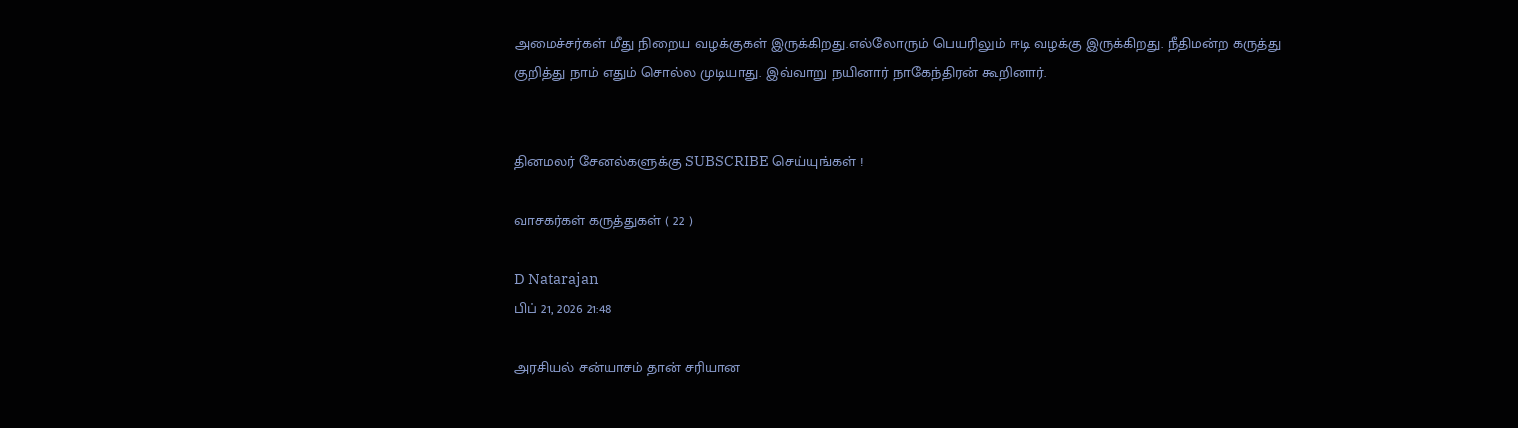அமைச்சர்கள் மீது நிறைய வழக்குகள் இருக்கிறது.எல்லோரும் பெயரிலும் ஈடி வழக்கு இருக்கிறது. நீதிமன்ற கருத்து குறித்து நாம் எதும் சொல்ல முடியாது. இவ்வாறு நயினார் நாகேந்திரன் கூறினார்.


தினமலர் சேனல்களுக்கு SUBSCRIBE செய்யுங்கள் !

வாசகர்கள் கருத்துகள் ( 22 )

D Natarajan
பிப் 21, 2026 21:48

அரசியல் சன்யாசம் தான் சரியான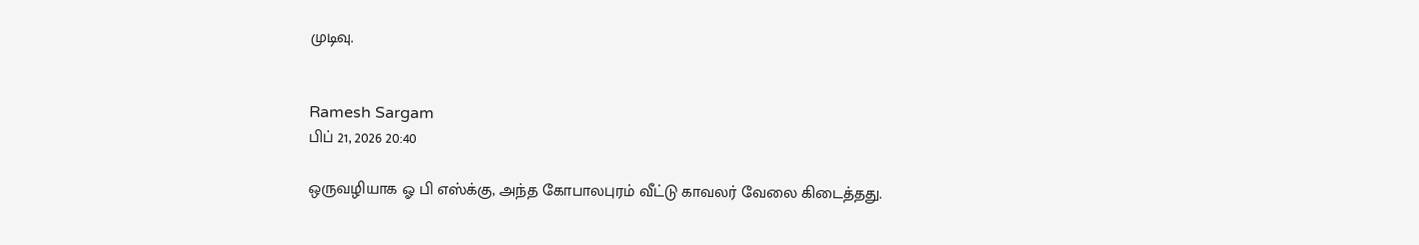முடிவு.


Ramesh Sargam
பிப் 21, 2026 20:40

ஒருவழியாக ஓ பி எஸ்க்கு, அந்த கோபாலபுரம் வீட்டு காவலர் வேலை கிடைத்தது.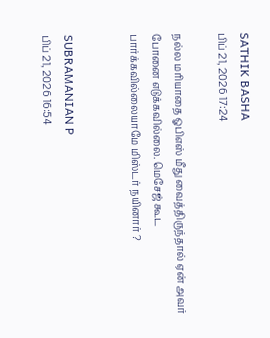SATHIK BASHA
பிப் 21, 2026 17:24

நல்ல மரியாதை ஓபிஎஸ் மீது வைத்திருந்தால் ஏன் அவர் போனை எடுக்கவில்லை. மெசேஜ் கூட பார்க்கவில்லையாமே மிஸ்டர் நயினார் ?


SUBRAMANIAN P
பிப் 21, 2026 16:54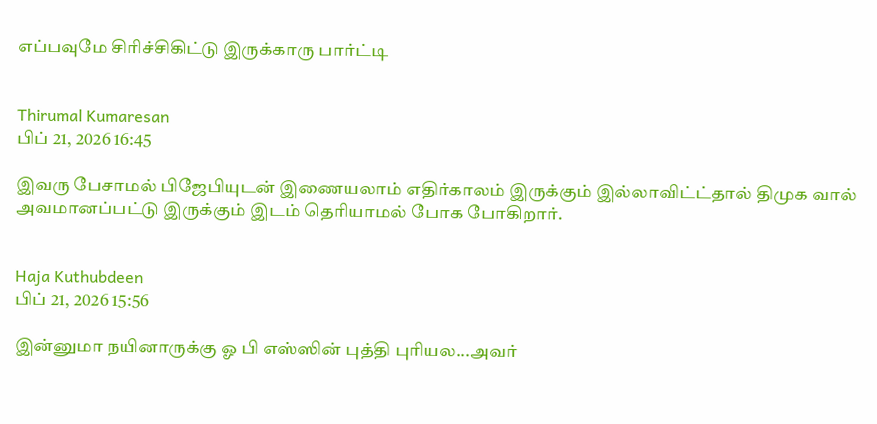எப்பவுமே சிரிச்சிகிட்டு இருக்காரு பார்ட்டி


Thirumal Kumaresan
பிப் 21, 2026 16:45

இவரு பேசாமல் பிஜேபியுடன் இணையலாம் எதிர்காலம் இருக்கும் இல்லாவிட்ட்தால் திமுக வால் அவமானப்பட்டு இருக்கும் இடம் தெரியாமல் போக போகிறார்.


Haja Kuthubdeen
பிப் 21, 2026 15:56

இன்னுமா நயினாருக்கு ஓ பி எஸ்ஸின் புத்தி புரியல...அவர்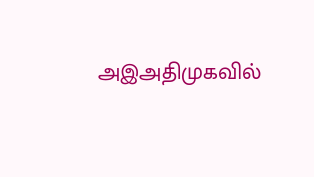அஇஅதிமுகவில்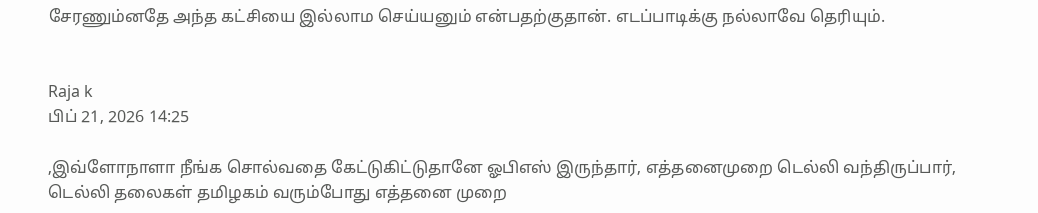சேரணும்னதே அந்த கட்சியை இல்லாம செய்யனும் என்பதற்குதான். எடப்பாடிக்கு நல்லாவே தெரியும்.


Raja k
பிப் 21, 2026 14:25

,இவ்ளோநாளா நீங்க சொல்வதை கேட்டுகிட்டுதானே ஓபிஎஸ் இருந்தார், எத்தனைமுறை டெல்லி வந்திருப்பார், டெல்லி தலைகள் தமிழகம் வரும்போது எத்தனை முறை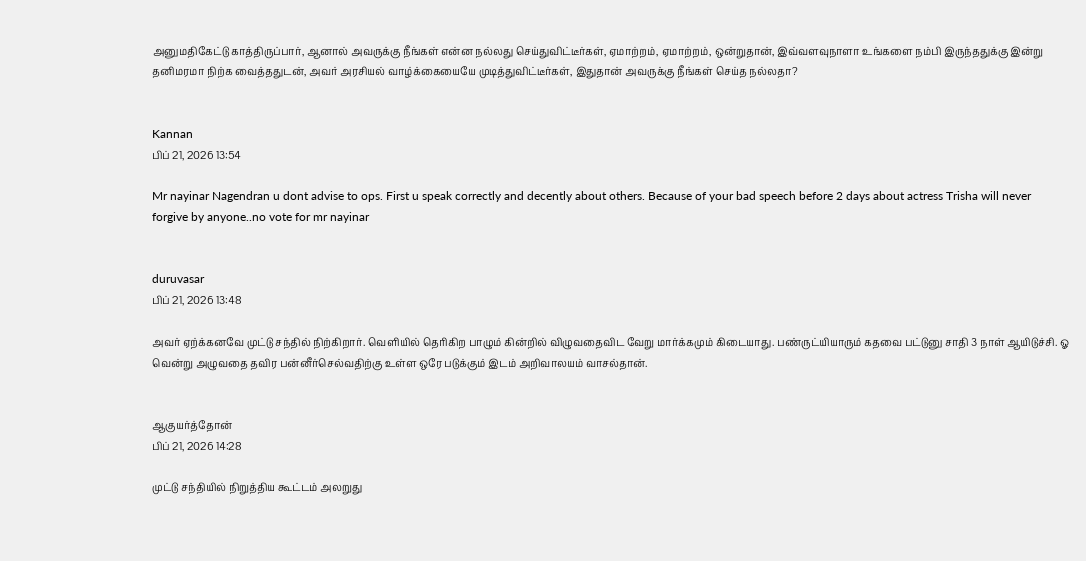அனுமதிகேட்டு காத்திருப்பார், ஆனால் அவருக்கு நீங்கள் என்ன நல்லது செய்துவிட்டீர்கள், ஏமாற்றம், ஏமாற்றம், ஒன்றுதான், இவ்வளவுநாளா உங்களை நம்பி இருந்ததுக்கு இன்று தனிமரமா நிற்க வைத்ததுடன், அவர் அரசியல் வாழ்க்கையையே முடித்துவிட்டீர்கள், இதுதான் அவருக்கு நீங்கள் செய்த நல்லதா?


Kannan
பிப் 21, 2026 13:54

Mr nayinar Nagendran u dont advise to ops. First u speak correctly and decently about others. Because of your bad speech before 2 days about actress Trisha will never forgive by anyone..no vote for mr nayinar


duruvasar
பிப் 21, 2026 13:48

அவர் ஏற்க்கனவே முட்டு சந்தில் நிற்கிறார். வெளியில் தெரிகிற பாழும் கின்றில் விழுவதைவிட வேறு மார்க்கமும் கிடையாது. பண்ருட்யியாரும் கதவை பட்டுனு சாதி 3 நாள் ஆயிடுச்சி. ஓ வென்று அழுவதை தவிர பன்னீர்செல்வதிற்கு உள்ள ஒரே படுக்கும் இடம் அறிவாலயம் வாசல்தான்.


ஆகுயர்த்தோன்
பிப் 21, 2026 14:28

முட்டு சந்தியில் நிறுத்திய கூட்டம் அலறுது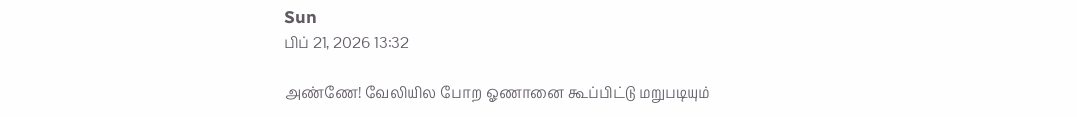Sun
பிப் 21, 2026 13:32

அண்ணே! வேலியில போற ஓணானை கூப்பிட்டு மறுபடியும்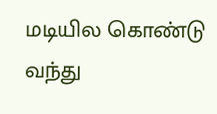மடியில கொண்டு வந்து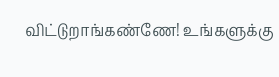விட்டுறாங்கண்ணே! உங்களுக்கு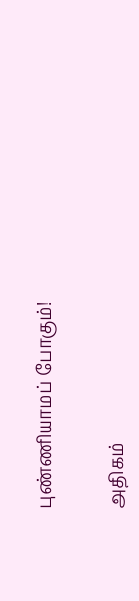புண்ணியாமப் போகும்!


அதிகம்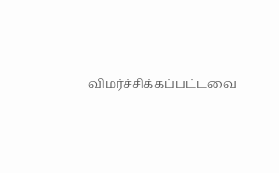விமர்ச்சிக்கப்பட்டவை